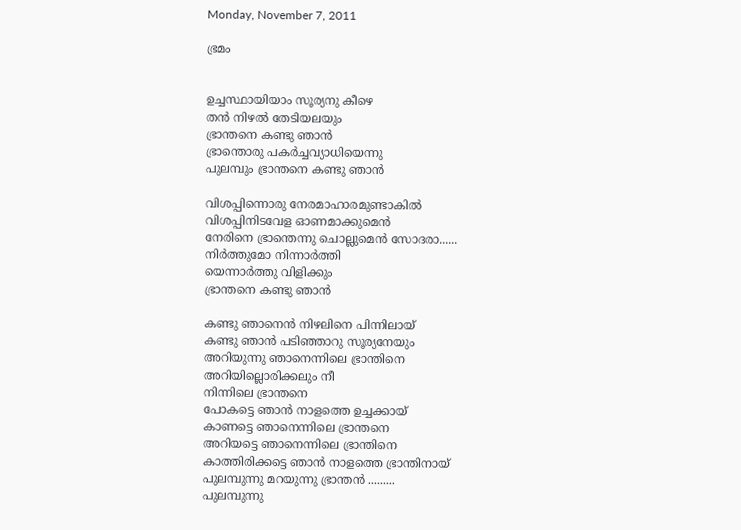Monday, November 7, 2011

ഭ്രമം


ഉച്ചസ്ഥായിയാം സൂര്യനു കീഴെ
തന്‍ നിഴല്‍ തേടിയലയും
ഭ്രാന്തനെ കണ്ടു ഞാന്‍
ഭ്രാന്തൊരു പകര്‍ച്ചവ്യാധിയെന്നു
പുലമ്പും ഭ്രാന്തനെ കണ്ടു ഞാന്‍

വിശപ്പിന്നൊരു നേരമാഹാരമുണ്ടാകില്‍
വിശപ്പിനിടവേള ഓണമാക്കുമെന്‍
നേരിനെ ഭ്രാന്തെന്നു ചൊല്ലുമെന്‍ സോദരാ......
നിര്‍ത്തുമോ നിന്നാര്‍ത്തി
യെന്നാര്‍ത്തു വിളിക്കും
ഭ്രാന്തനെ കണ്ടു ഞാന്‍

കണ്ടു ഞാനെന്‍ നിഴലിനെ പിന്നിലായ്
കണ്ടു ഞാന്‍ പടിഞ്ഞാറു സൂര്യനേയും
അറിയുന്നു ഞാനെന്നിലെ ഭ്രാന്തിനെ
അറിയില്ലൊരിക്കലും നീ
നിന്നിലെ ഭ്രാന്തനെ
പോകട്ടെ ഞാന്‍ നാളത്തെ ഉച്ചക്കായ്
കാണട്ടെ ഞാനെന്നിലെ ഭ്രാന്തനെ
അറിയട്ടെ ഞാനെന്നിലെ ഭ്രാന്തിനെ
കാത്തിരിക്കട്ടെ ഞാന്‍ നാളത്തെ ഭ്രാന്തിനായ്
പുലമ്പുന്നു മറയുന്നു ഭ്രാന്തന്‍ .........
പുലമ്പുന്നു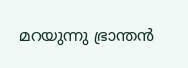മറയുന്നു ഭ്രാന്തന്‍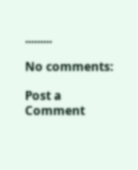.........

No comments:

Post a Comment